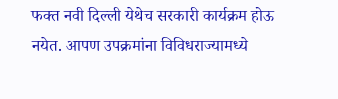फक्त नवी दिल्ली येथेच सरकारी कार्यक्रम होऊ नयेत. आपण उपक्रमांना विविधराज्यामध्ये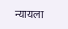न्यायला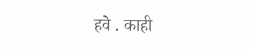हवे . काही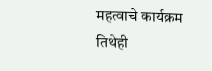महत्वाचे कार्यक्रम तिथेही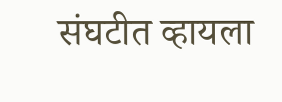संघटीत व्हायला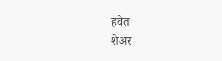हवेत
शेअर